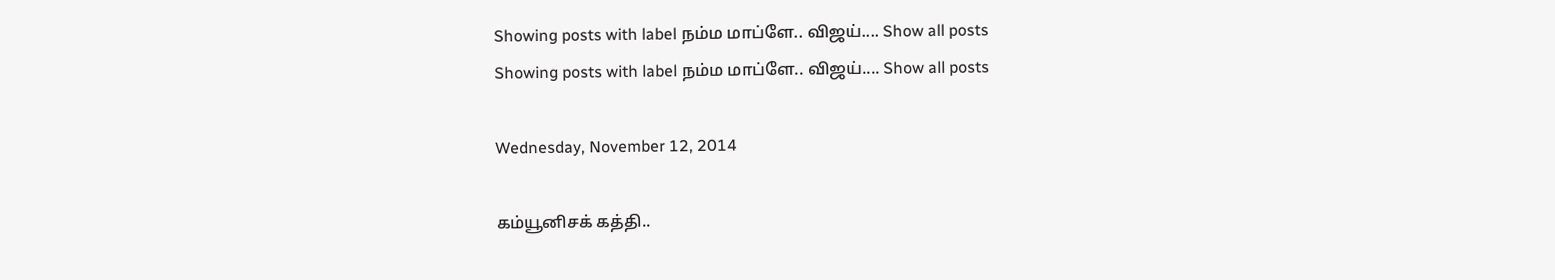Showing posts with label நம்ம மாப்ளே.. விஜய்.... Show all posts
Showing posts with label நம்ம மாப்ளே.. விஜய்.... Show all posts

Wednesday, November 12, 2014

கம்யூனிசக் கத்தி..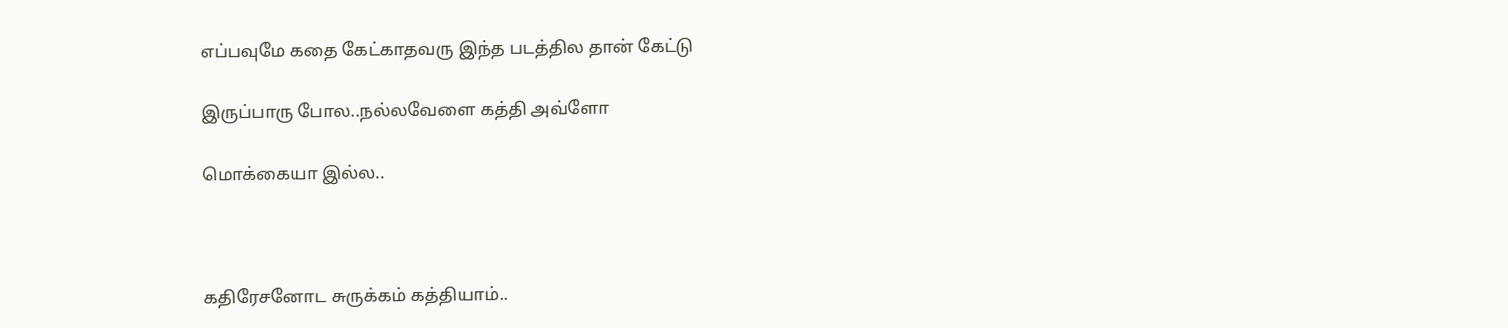எப்பவுமே கதை கேட்காதவரு இந்த படத்தில தான் கேட்டு

இருப்பாரு போல..நல்லவேளை கத்தி அவ்ளோ

மொக்கையா இல்ல..



கதிரேசனோட சுருக்கம் கத்தியாம்..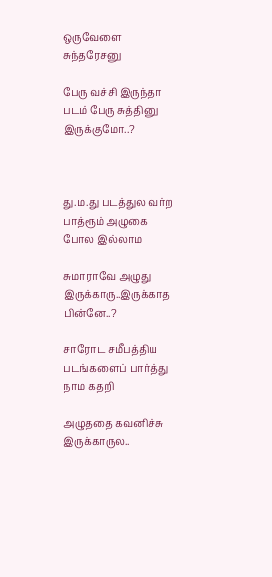ஒருவேளை சுந்தரேசனு

பேரு வச்சி இருந்தா படம் பேரு சுத்தினு இருக்குமோ..?



து.ம.து படத்துல வர்ற பாத்ரூம் அழுகை போல இல்லாம

சுமாராவே அழுது இருக்காரு..இருக்காத பின்னே..?

சாரோட சமீபத்திய படங்களைப் பார்த்து நாம கதறி

அழுததை கவனிச்சு இருக்காருல..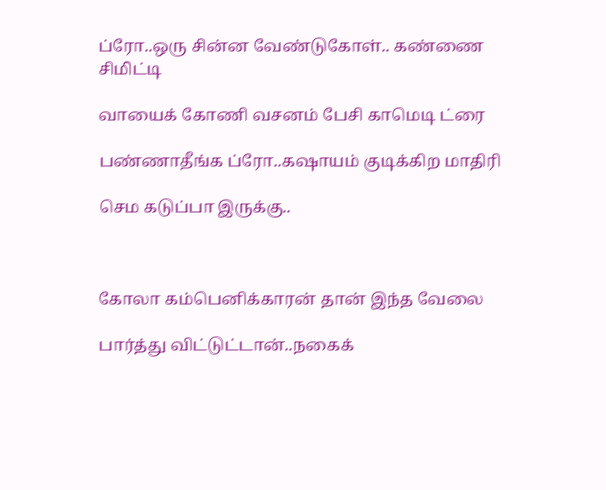ப்ரோ..ஒரு சின்ன வேண்டுகோள்.. கண்ணை சிமிட்டி

வாயைக் கோணி வசனம் பேசி காமெடி ட்ரை

பண்ணாதீங்க ப்ரோ..கஷாயம் குடிக்கிற மாதிரி

செம கடுப்பா இருக்கு..



கோலா கம்பெனிக்காரன் தான் இந்த வேலை

பார்த்து விட்டுட்டான்..நகைக்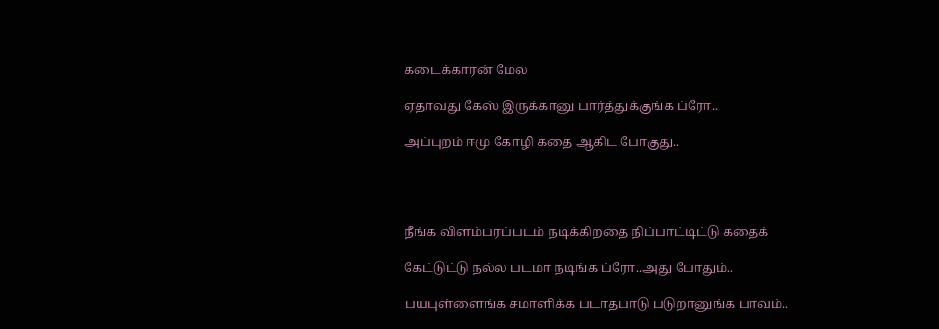கடைக்காரன் மேல

ஏதாவது கேஸ் இருக்கானு பார்த்துக்குங்க ப்ரோ..

அப்புறம் ஈமு கோழி கதை ஆகிட போகுது..




நீங்க விளம்பரப்படம் நடிக்கிறதை நிப்பாட்டிட்டு கதைக்

கேட்டுட்டு நல்ல படமா நடிங்க ப்ரோ..அது போதும்..

பயபுள்ளைங்க சமாளிக்க படாதபாடு படுறானுங்க பாவம்..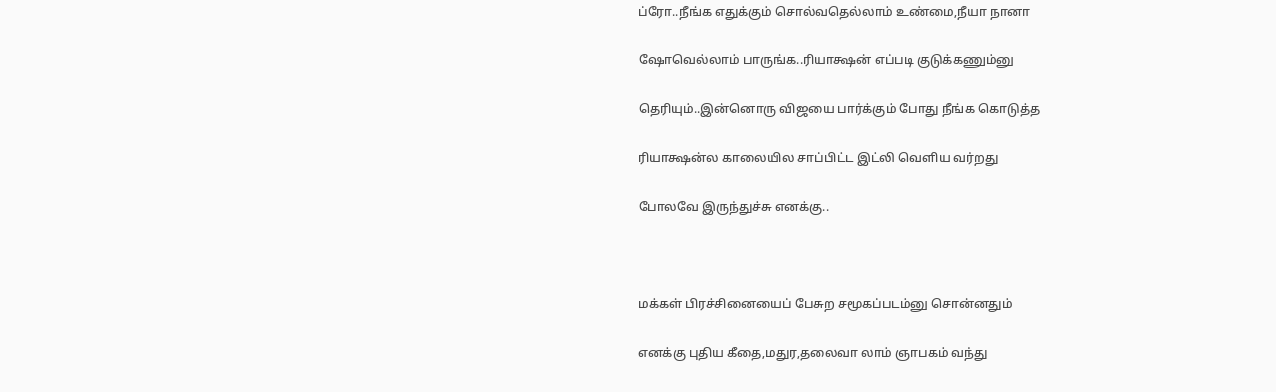ப்ரோ..நீங்க எதுக்கும் சொல்வதெல்லாம் உண்மை,நீயா நானா

ஷோவெல்லாம் பாருங்க..ரியாக்ஷன் எப்படி குடுக்கணும்னு

தெரியும்..இன்னொரு விஜயை பார்க்கும் போது நீங்க கொடுத்த

ரியாக்ஷன்ல காலையில சாப்பிட்ட இட்லி வெளிய வர்றது

போலவே இருந்துச்சு எனக்கு..



மக்கள் பிரச்சினையைப் பேசுற சமூகப்படம்னு சொன்னதும்

எனக்கு புதிய கீதை,மதுர,தலைவா லாம் ஞாபகம் வந்து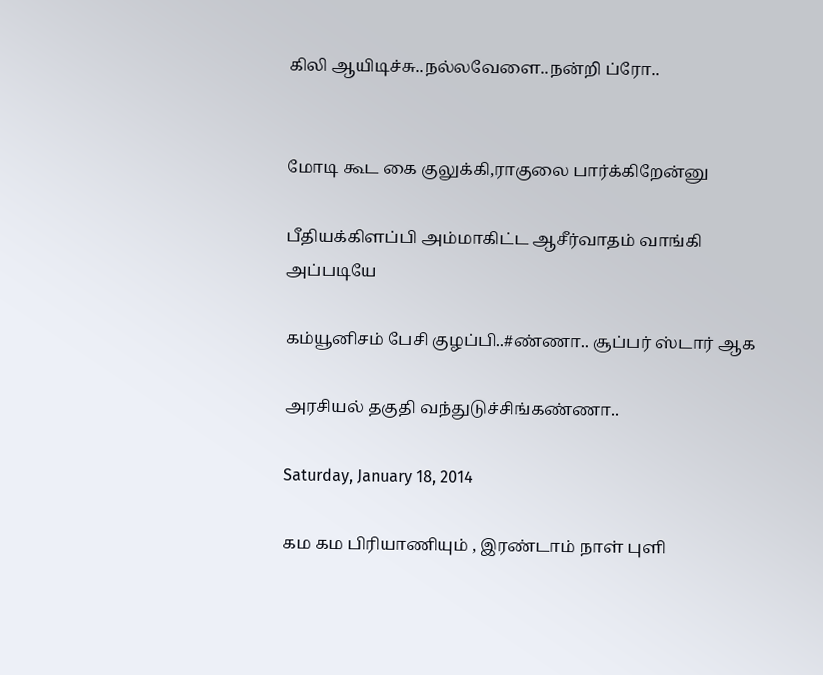கிலி ஆயிடிச்சு..நல்லவேளை..நன்றி ப்ரோ..


மோடி கூட கை குலுக்கி,ராகுலை பார்க்கிறேன்னு

பீதியக்கிளப்பி அம்மாகிட்ட ஆசீர்வாதம் வாங்கி அப்படியே

கம்யூனிசம் பேசி குழப்பி..#ண்ணா.. சூப்பர் ஸ்டார் ஆக

அரசியல் தகுதி வந்துடுச்சிங்கண்ணா..

Saturday, January 18, 2014

கம கம பிரியாணியும் , இரண்டாம் நாள் புளி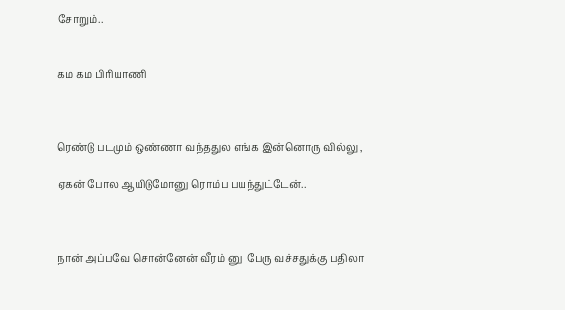சோறும்..


கம கம பிரியாணி



ரெண்டு படமும் ஒண்ணா வந்ததுல எங்க இன்னொரு வில்லு ,

ஏகன் போல ஆயிடுமோனு ரொம்ப பயந்துட்டேன்..



நான் அப்பவே சொன்னேன் வீரம் னு  பேரு வச்சதுக்கு பதிலா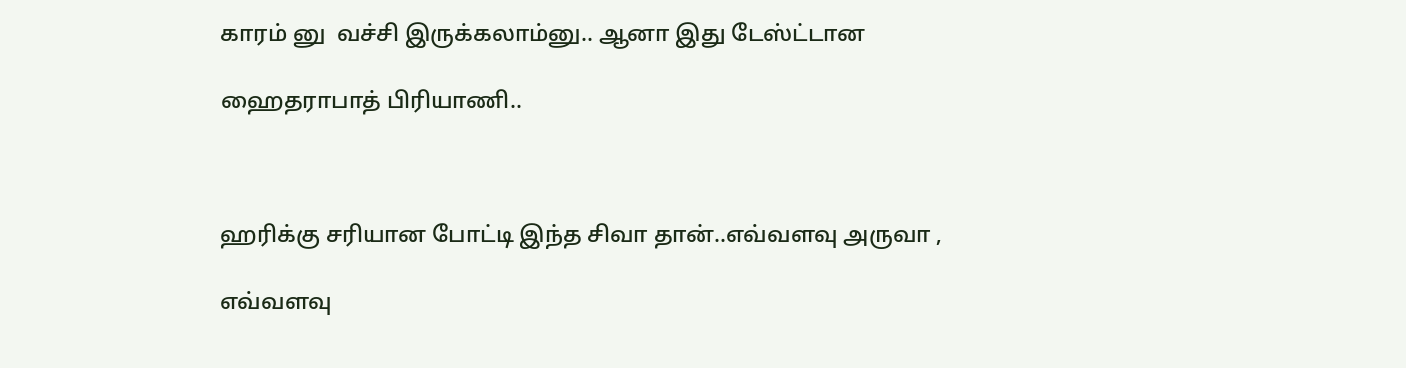காரம் னு  வச்சி இருக்கலாம்னு.. ஆனா இது டேஸ்ட்டான

ஹைதராபாத் பிரியாணி..



ஹரிக்கு சரியான போட்டி இந்த சிவா தான்..எவ்வளவு அருவா ,

எவ்வளவு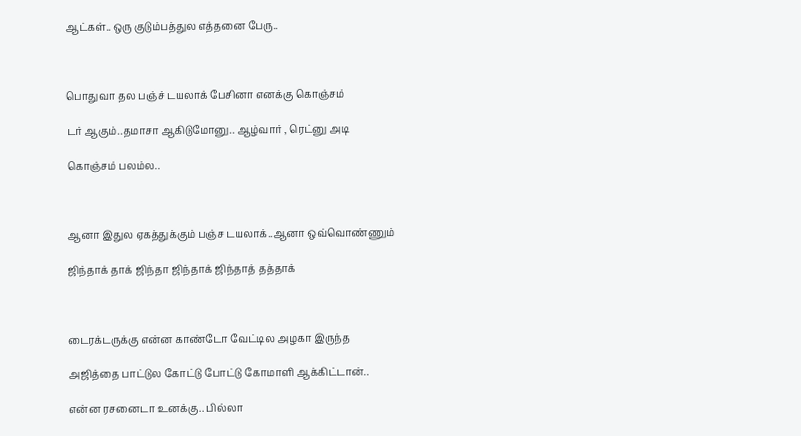ஆட்கள்.. ஒரு குடும்பத்துல எத்தனை பேரு..



பொதுவா தல பஞ்ச் டயலாக் பேசினா எனக்கு கொஞ்சம்

டர் ஆகும்..தமாசா ஆகிடுமோனு.. ஆழ்வார் , ரெட்னு அடி

கொஞ்சம் பலம்ல..



ஆனா இதுல ஏகத்துக்கும் பஞ்ச டயலாக்..ஆனா ஒவ்வொண்ணும்

ஜிந்தாக் தாக் ஜிந்தா ஜிந்தாக் ஜிந்தாத் தத்தாக்



டைரக்டருக்கு என்ன காண்டோ வேட்டில அழகா இருந்த

அஜித்தை பாட்டுல கோட்டு போட்டு கோமாளி ஆக்கிட்டான்..

என்ன ரசனைடா உனக்கு.. பில்லா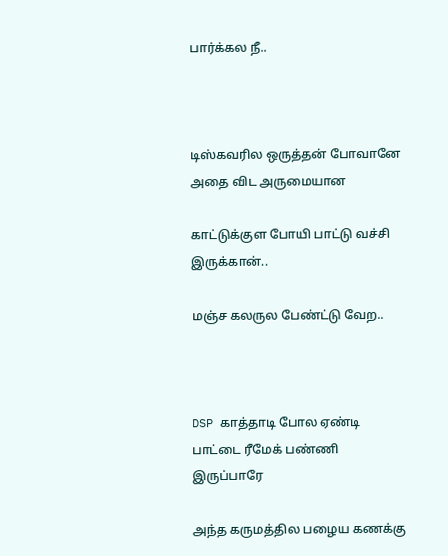பார்க்கல நீ..



டிஸ்கவரில ஒருத்தன் போவானே அதை விட அருமையான

காட்டுக்குள போயி பாட்டு வச்சி இருக்கான்..

மஞ்ச கலருல பேண்ட்டு வேற..



DSP காத்தாடி போல ஏண்டி பாட்டை ரீமேக் பண்ணி இருப்பாரே

அந்த கருமத்தில பழைய கணக்கு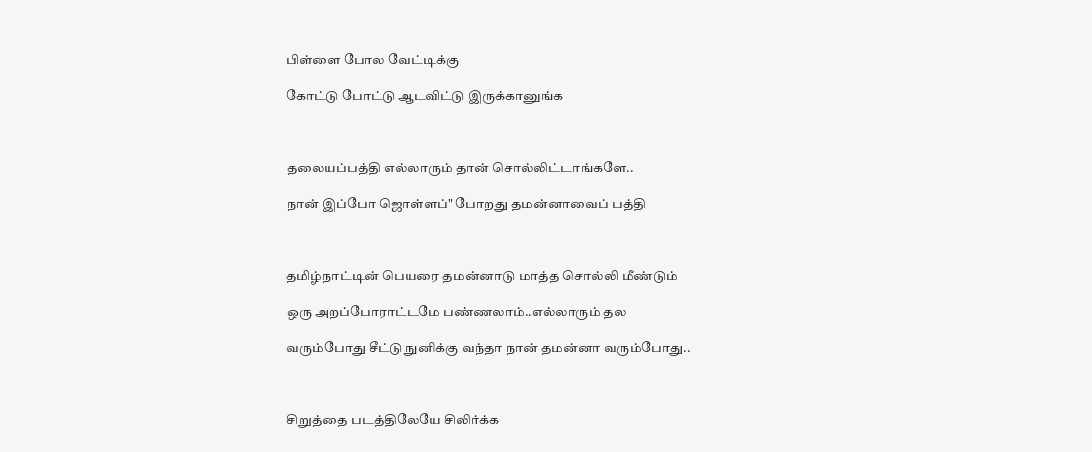பிள்ளை போல வேட்டிக்கு

கோட்டு போட்டு ஆடவிட்டு இருக்கானுங்க



தலையப்பத்தி எல்லாரும் தான் சொல்லிட்டாங்களே..

நான் இப்போ ஜொள்ளப்" போறது தமன்னாவைப் பத்தி



தமிழ்நாட்டின் பெயரை தமன்னாடு மாத்த சொல்லி மீண்டும்

ஒரு அறப்போராட்டமே பண்ணலாம்..எல்லாரும் தல

வரும்போது சீட்டு நுனிக்கு வந்தா நான் தமன்னா வரும்போது..



சிறுத்தை படத்திலேயே சிலிர்க்க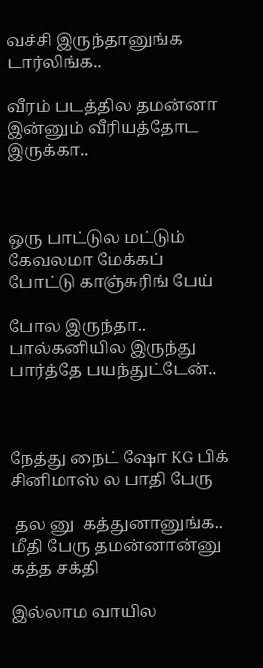வச்சி இருந்தானுங்க டார்லிங்க..

வீரம் படத்தில தமன்னா  இன்னும் வீரியத்தோட இருக்கா..



ஒரு பாட்டுல மட்டும் கேவலமா மேக்கப் போட்டு காஞ்சுரிங் பேய்

போல இருந்தா.. பால்கனியில இருந்து பார்த்தே பயந்துட்டேன்..



நேத்து நைட் ஷோ KG பிக் சினிமாஸ் ல பாதி பேரு

 தல னு  கத்துனானுங்க.. மீதி பேரு தமன்னான்னு கத்த சக்தி

இல்லாம வாயில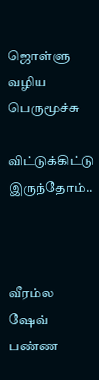ஜொள்ளு வழிய பெருமூச்சு

விட்டுக்கிட்டு இருந்தோம்..



வீரம்ல ஷேவ் பண்ண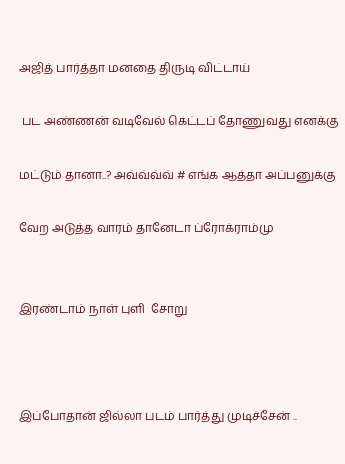அஜித் பார்த்தா மனதை திருடி விட்டாய்

 பட அண்ணன் வடிவேல் கெட்டப் தோணுவது எனக்கு

மட்டும் தானா..? அவ்வ்வ்வ் # எங்க ஆத்தா அப்பனுக்கு

வேற அடுத்த வாரம் தானேடா ப்ரோக்ராம்மு


இரண்டாம் நாள் புளி  சோறு



இப்போதான் ஜில்லா படம் பார்த்து முடிச்சேன் ..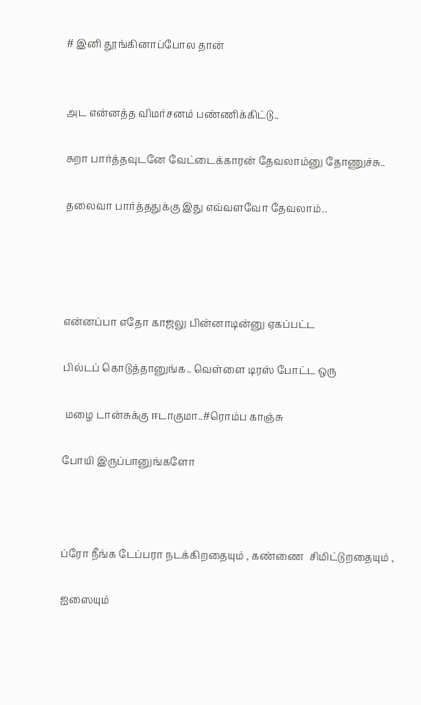# இனி தூங்கினாப்போல தான்


அட என்னத்த விமர்சனம் பண்ணிக்கிட்டு..

சுறா பார்த்தவுடனே வேட்டைக்காரன் தேவலாம்னு தோணுச்சு..

தலைவா பார்த்ததுக்கு இது எவ்வளவோ தேவலாம்..




என்னப்பா எதோ காஜலு பின்னாடின்னு ஏகப்பட்ட

பில்டப் கொடுத்தானுங்க.. வெள்ளை டிரஸ் போட்ட ஒரு

 மழை டான்சுக்கு ஈடாகுமா..#ரொம்ப காஞ்சு

போயி இருப்பானுங்களோ



ப்ரோ நீங்க டேப்பரா நடக்கிறதையும் , கண்ணை  சிமிட்டுறதையும் ,

ஐஸையும்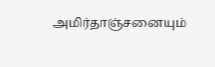அமிர்தாஞ்சனையும்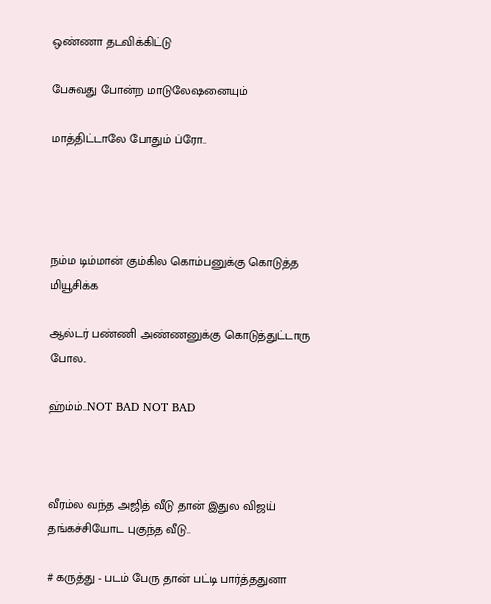ஒண்ணா தடவிக்கிட்டு

பேசுவது போன்ற மாடுலேஷனையும்

மாத்திட்டாலே போதும் ப்ரோ..




நம்ம டிம்மான் கும்கில கொம்பனுக்கு கொடுத்த மியூசிக்க

ஆல்டர் பண்ணி அண்ணனுக்கு கொடுத்துட்டாரு போல..

ஹ்ம்ம்..NOT BAD NOT BAD



வீரம்ல வந்த அஜித் வீடு தான் இதுல விஜய் தங்கச்சியோட புகுந்த வீடு..

# கருத்து - படம் பேரு தான் பட்டி பார்த்ததுனா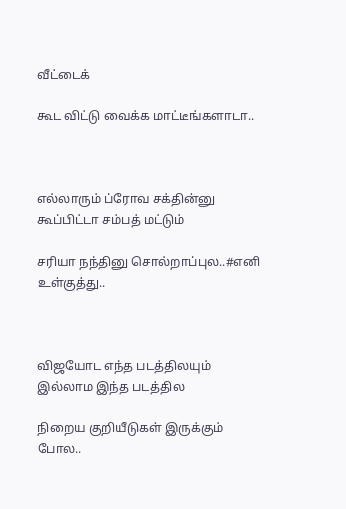வீட்டைக்

கூட விட்டு வைக்க மாட்டீங்களாடா..



எல்லாரும் ப்ரோவ சக்தின்னு கூப்பிட்டா சம்பத் மட்டும்

சரியா நந்தினு சொல்றாப்புல..#எனி உள்குத்து..



விஜயோட எந்த படத்திலயும் இல்லாம இந்த படத்தில

நிறைய குறியீடுகள் இருக்கும் போல..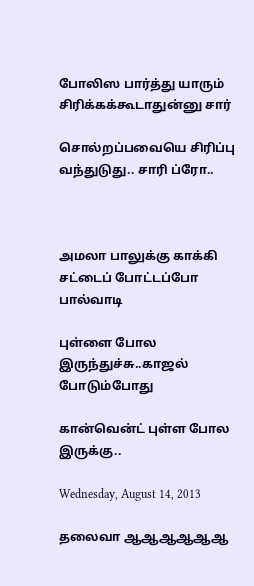போலிஸ பார்த்து யாரும் சிரிக்கக்கூடாதுன்னு சார்

சொல்றப்பவையெ சிரிப்பு வந்துடுது.. சாரி ப்ரோ..



அமலா பாலுக்கு காக்கி சட்டைப் போட்டப்போ பால்வாடி

புள்ளை போல இருந்துச்சு..காஜல் போடும்போது

கான்வென்ட் புள்ள போல இருக்கு..

Wednesday, August 14, 2013

தலைவா ஆஆஆஆஆஆ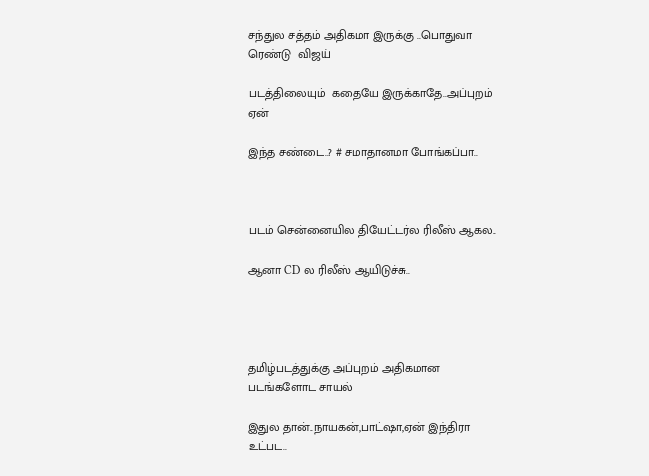சந்துல சத்தம் அதிகமா இருக்கு ..பொதுவா ரெண்டு  விஜய்

படத்திலையும்  கதையே இருக்காதே..அப்புறம் ஏன்

இந்த சண்டை..? # சமாதானமா போங்கப்பா..



படம் சென்னையில தியேட்டர்ல ரிலீஸ் ஆகல..

ஆனா CD ல ரிலீஸ் ஆயிடுச்சு..




தமிழ்படத்துக்கு அப்புறம் அதிகமான படங்களோட சாயல்

இதுல தான்..நாயகன்,பாட்ஷா,ஏன் இந்திரா உட்பட..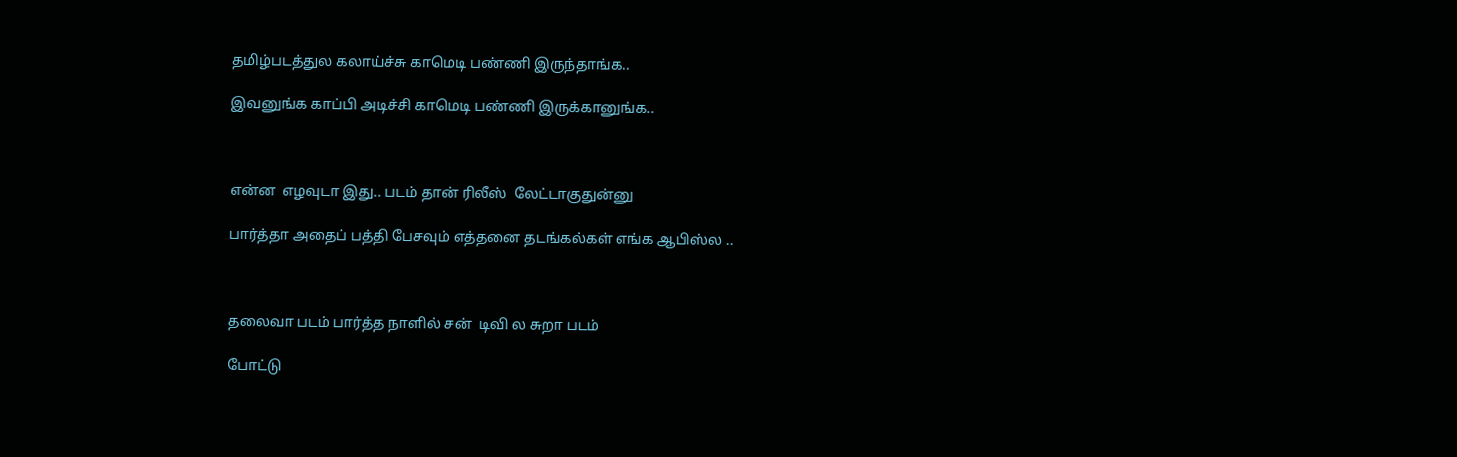தமிழ்படத்துல கலாய்ச்சு காமெடி பண்ணி இருந்தாங்க..

இவனுங்க காப்பி அடிச்சி காமெடி பண்ணி இருக்கானுங்க..



என்ன  எழவுடா இது.. படம் தான் ரிலீஸ்  லேட்டாகுதுன்னு

பார்த்தா அதைப் பத்தி பேசவும் எத்தனை தடங்கல்கள் எங்க ஆபிஸ்ல ..



தலைவா படம் பார்த்த நாளில் சன்  டிவி ல சுறா படம்

போட்டு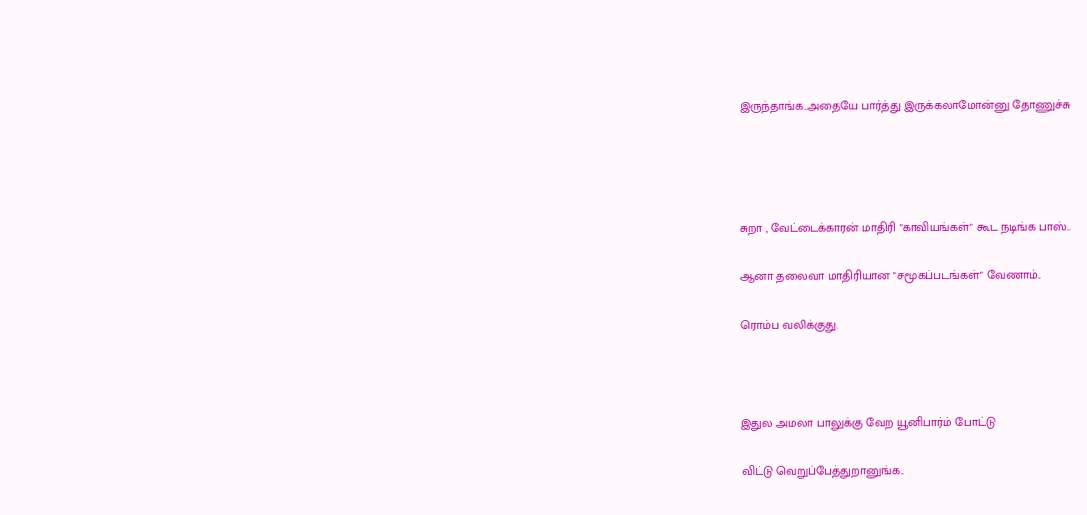இருந்தாங்க..அதையே பார்த்து இருக்கலாமோன்னு தோணுச்சு




சுறா , வேட்டைக்காரன் மாதிரி "காவியங்கள்" கூட நடிங்க பாஸ்..

ஆனா தலைவா மாதிரியான "சமூகப்படங்கள்" வேணாம்..

ரொம்ப வலிக்குது.



இதுல அமலா பாலுக்கு வேற யூனிபார்ம் போட்டு

விட்டு வெறுப்பேத்துறானுங்க..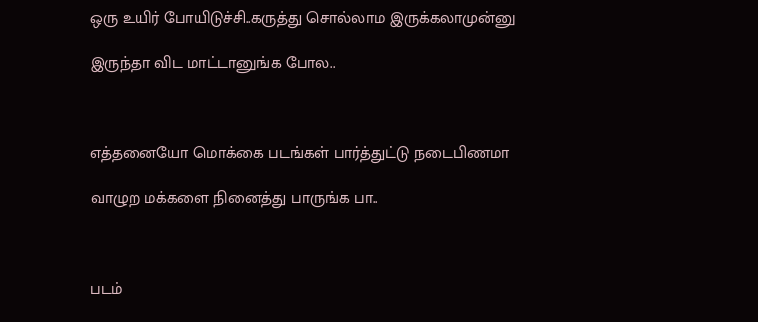ஒரு உயிர் போயிடுச்சி..கருத்து சொல்லாம இருக்கலாமுன்னு

இருந்தா விட மாட்டானுங்க போல..



எத்தனையோ மொக்கை படங்கள் பார்த்துட்டு நடைபிணமா

வாழுற மக்களை நினைத்து பாருங்க பா..



படம்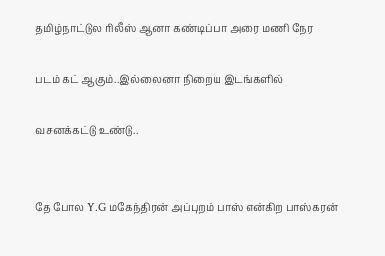தமிழ்நாட்டுல ரிலீஸ் ஆனா கண்டிப்பா அரை மணி நேர

படம் கட் ஆகும்..இல்லைனா நிறைய இடங்களில்

வசனக்கட்டு உண்டு..


தே போல Y.G மகேந்திரன் அப்புறம் பாஸ் என்கிற பாஸ்கரன்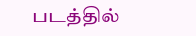படத்தில்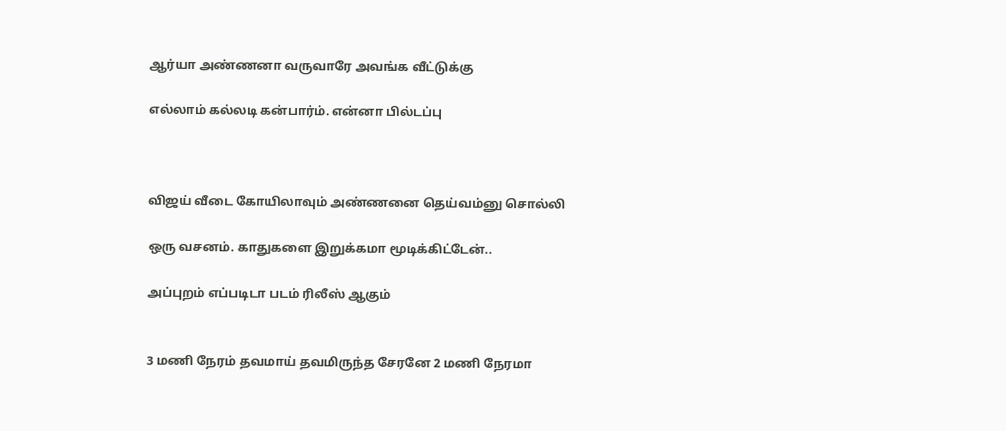ஆர்யா அண்ணனா வருவாரே அவங்க வீட்டுக்கு

எல்லாம் கல்லடி கன்பார்ம். என்னா பில்டப்பு



விஜய் வீடை கோயிலாவும் அண்ணனை தெய்வம்னு சொல்லி

ஒரு வசனம். காதுகளை இறுக்கமா மூடிக்கிட்டேன்..

அப்புறம் எப்படிடா படம் ரிலீஸ் ஆகும்


3 மணி நேரம் தவமாய் தவமிருந்த சேரனே 2 மணி நேரமா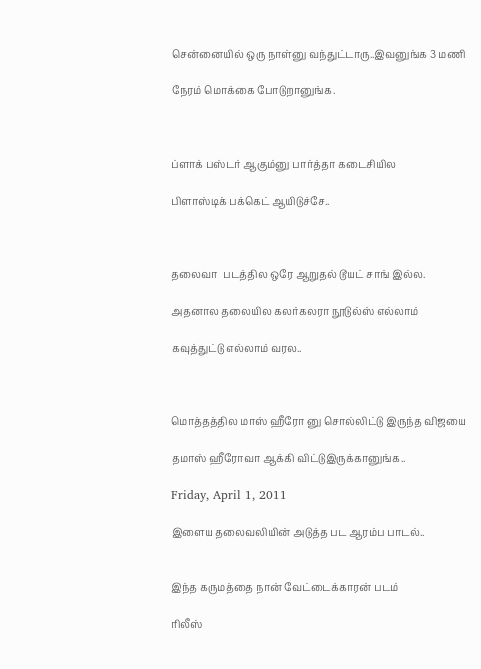சென்னையில் ஒரு நாள்னு வந்துட்டாரு..இவனுங்க 3 மணி

நேரம் மொக்கை போடுறானுங்க.



ப்ளாக் பஸ்டர் ஆகும்னு பார்த்தா கடைசியில

பிளாஸ்டிக் பக்கெட் ஆயிடுச்சே..



தலைவா  படத்தில ஒரே ஆறுதல் டூயட் சாங் இல்ல.

அதனால தலையில கலர்கலரா நூடுல்ஸ் எல்லாம்

கவுத்துட்டு எல்லாம் வரல..



மொத்தத்தில மாஸ் ஹீரோ னு சொல்லிட்டு இருந்த விஜயை

தமாஸ் ஹீரோவா ஆக்கி விட்டுஇருக்கானுங்க..

Friday, April 1, 2011

இளைய தலைவலியின் அடுத்த பட ஆரம்ப பாடல்..


இந்த கருமத்தை நான் வேட்டைக்காரன் படம்

ரிலீஸ்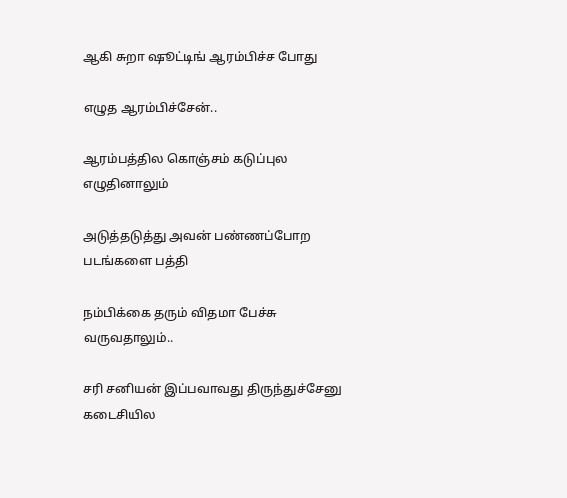ஆகி சுறா ஷூட்டிங் ஆரம்பிச்ச போது

எழுத ஆரம்பிச்சேன்..

ஆரம்பத்தில கொஞ்சம் கடுப்புல எழுதினாலும்

அடுத்தடுத்து அவன் பண்ணப்போற படங்களை பத்தி

நம்பிக்கை தரும் விதமா பேச்சு வருவதாலும்..

சரி சனியன் இப்பவாவது திருந்துச்சேனு கடைசியில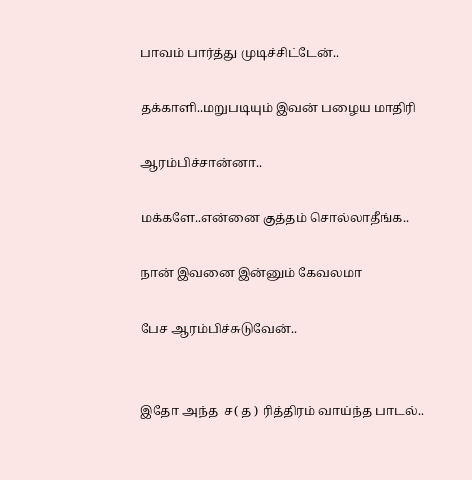பாவம் பார்த்து முடிச்சிட்டேன்..

தக்காளி..மறுபடியும் இவன் பழைய மாதிரி

ஆரம்பிச்சான்னா..

மக்களே..என்னை குத்தம் சொல்லாதீங்க..

நான் இவனை இன்னும் கேவலமா

பேச ஆரம்பிச்சுடுவேன்..


இதோ அந்த  ச( த ) ரித்திரம் வாய்ந்த பாடல்..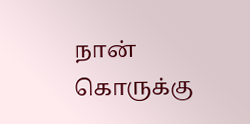நான் கொருக்கு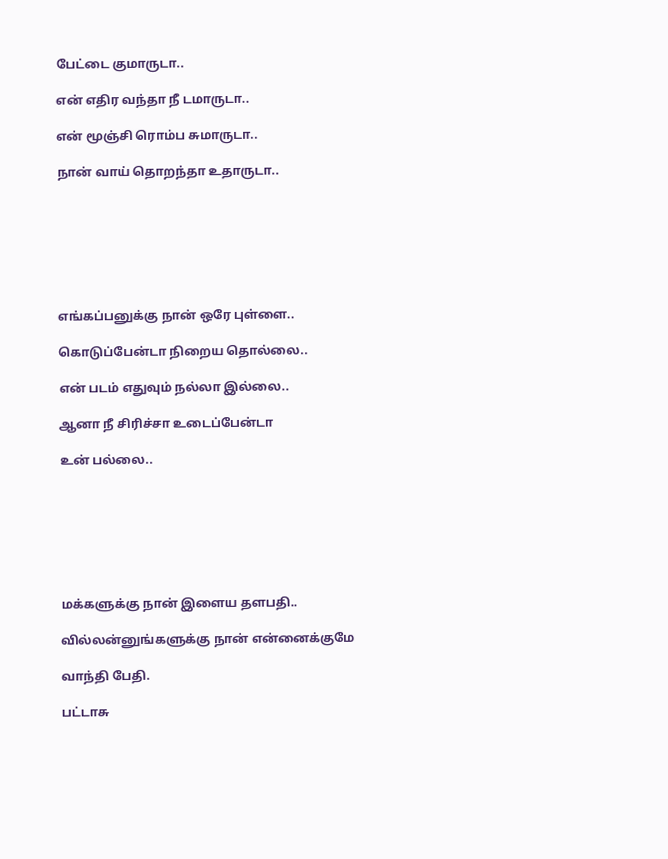பேட்டை குமாருடா..

என் எதிர வந்தா நீ டமாருடா..

என் மூஞ்சி ரொம்ப சுமாருடா..

நான் வாய் தொறந்தா உதாருடா..







எங்கப்பனுக்கு நான் ஒரே புள்ளை..

கொடுப்பேன்டா நிறைய தொல்லை..

என் படம் எதுவும் நல்லா இல்லை..

ஆனா நீ சிரிச்சா உடைப்பேன்டா

உன் பல்லை..







மக்களுக்கு நான் இளைய தளபதி..

வில்லன்னுங்களுக்கு நான் என்னைக்குமே

வாந்தி பேதி.

பட்டாசு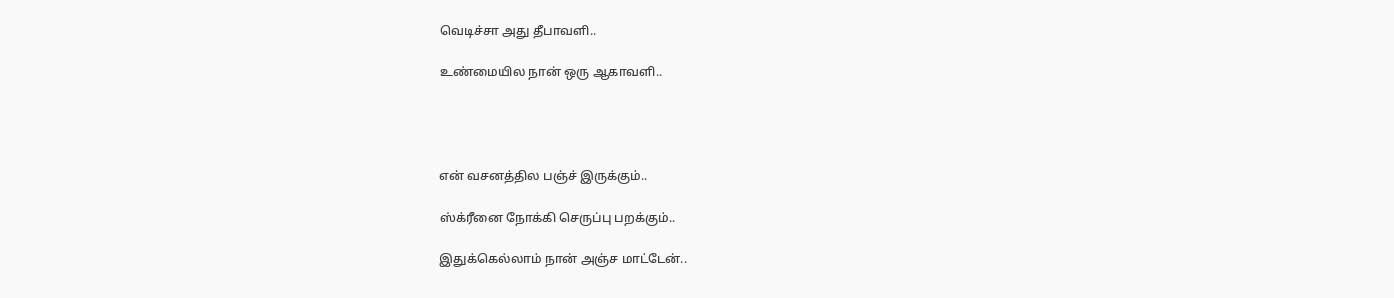வெடிச்சா அது தீபாவளி..

உண்மையில நான் ஒரு ஆகாவளி..




என் வசனத்தில பஞ்ச் இருக்கும்..

ஸ்க்ரீனை நோக்கி செருப்பு பறக்கும்..

இதுக்கெல்லாம் நான் அஞ்ச மாட்டேன்..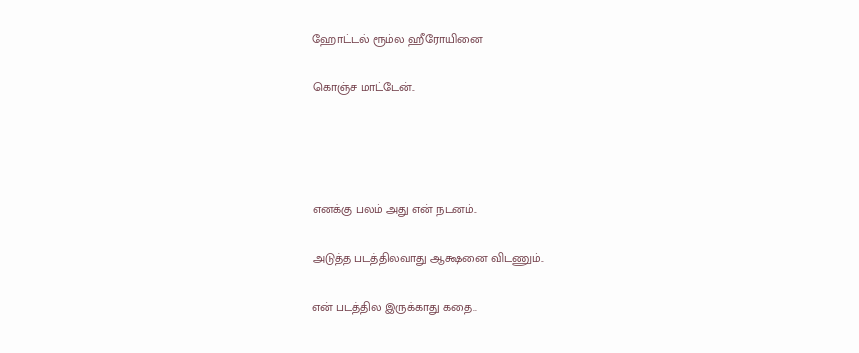ஹோட்டல் ரூம்ல ஹீரோயினை

கொஞ்ச மாட்டேன்..




எனக்கு பலம் அது என் நடனம்..

அடுத்த படத்திலவாது ஆக்ஷனை விடணும்..

என் படத்தில இருக்காது கதை..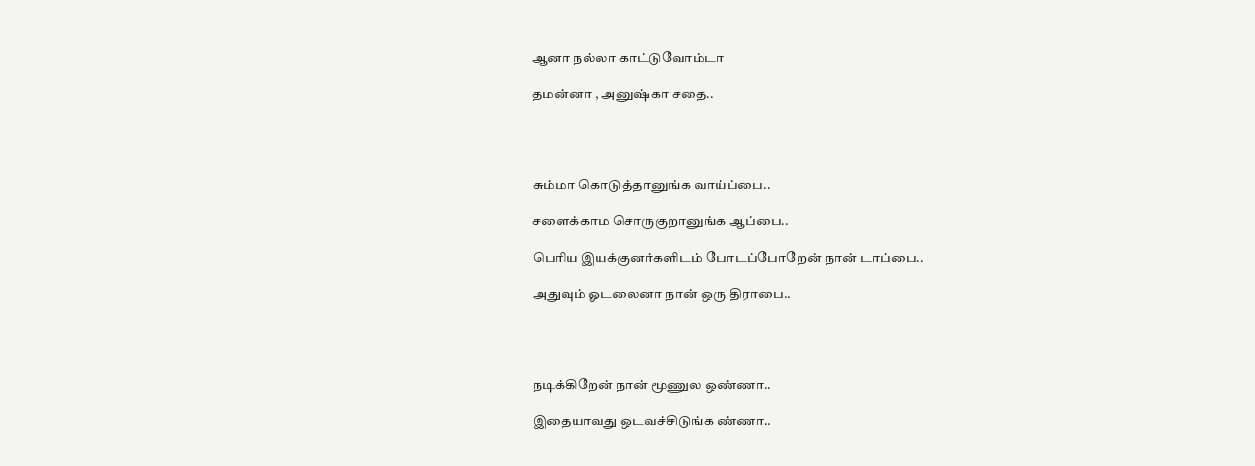ஆனா நல்லா காட்டுவோம்டா

தமன்னா , அனுஷ்கா சதை..




சும்மா கொடுத்தானுங்க வாய்ப்பை..

சளைக்காம சொருகுறானுங்க ஆப்பை..

பெரிய இயக்குனர்களிடம் போடப்போறேன் நான் டாப்பை..

அதுவும் ஓடலைனா நான் ஒரு திராபை..




நடிக்கிறேன் நான் மூணுல ஒண்ணா..

இதையாவது ஒடவச்சிடுங்க ண்ணா..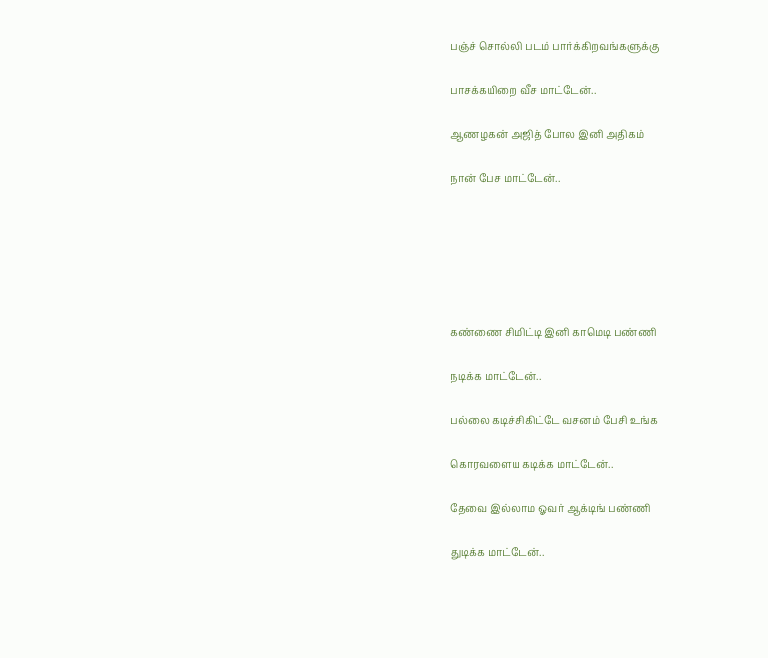பஞ்ச் சொல்லி படம் பார்க்கிறவங்களுக்கு

பாசக்கயிறை வீச மாட்டேன்..

ஆணழகன் அஜித் போல இனி அதிகம்

நான் பேச மாட்டேன்..






கண்ணை சிமிட்டி இனி காமெடி பண்ணி

நடிக்க மாட்டேன்..

பல்லை கடிச்சிகிட்டே வசனம் பேசி உங்க

கொரவளைய கடிக்க மாட்டேன்..

தேவை இல்லாம ஓவர் ஆக்டிங் பண்ணி

துடிக்க மாட்டேன்..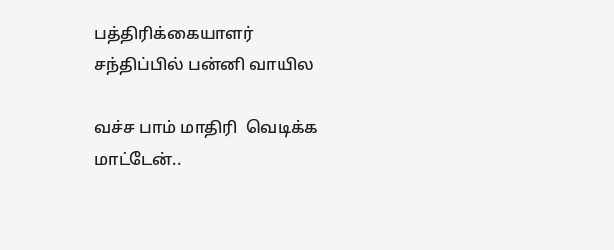பத்திரிக்கையாளர் சந்திப்பில் பன்னி வாயில

வச்ச பாம் மாதிரி  வெடிக்க மாட்டேன்..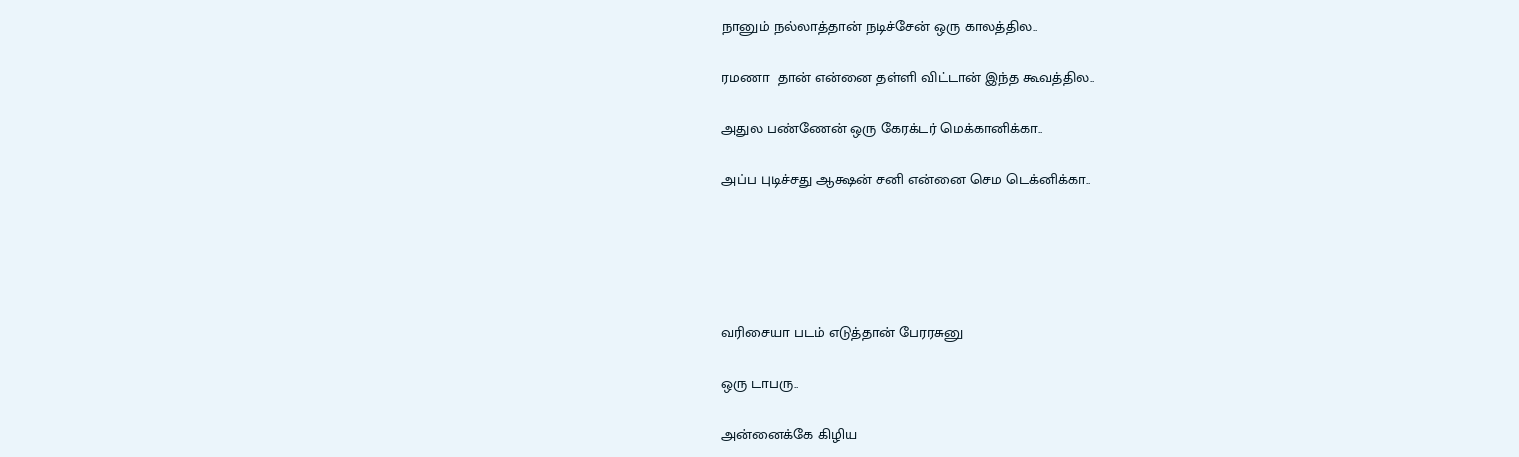நானும் நல்லாத்தான் நடிச்சேன் ஒரு காலத்தில..

ரமணா  தான் என்னை தள்ளி விட்டான் இந்த கூவத்தில..

அதுல பண்ணேன் ஒரு கேரக்டர் மெக்கானிக்கா..

அப்ப புடிச்சது ஆக்ஷன் சனி என்னை செம டெக்னிக்கா..





வரிசையா படம் எடுத்தான் பேரரசுனு

ஒரு டாபரு..

அன்னைக்கே கிழிய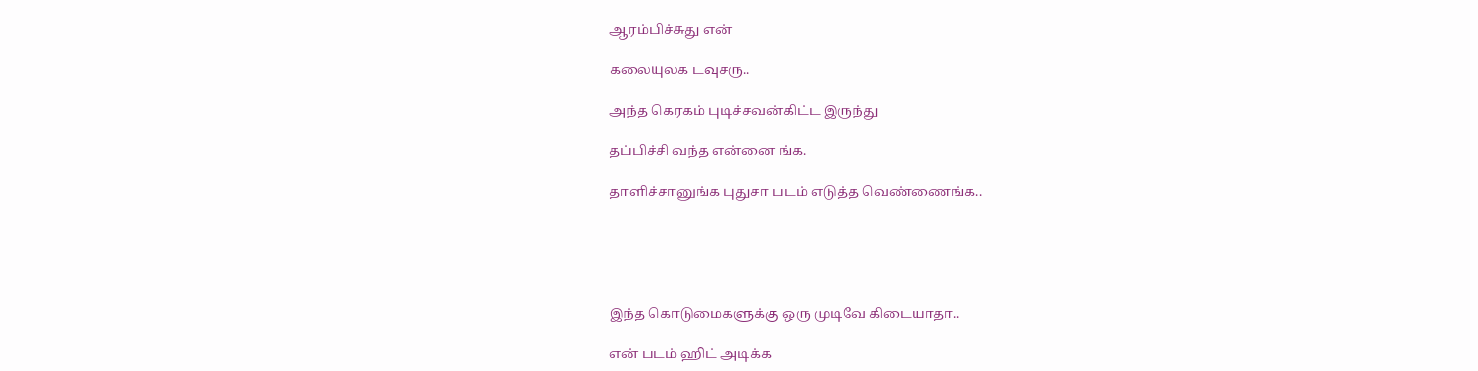ஆரம்பிச்சுது என்

கலையுலக டவுசரு..

அந்த கெரகம் புடிச்சவன்கிட்ட இருந்து

தப்பிச்சி வந்த என்னை ங்க.

தாளிச்சானுங்க புதுசா படம் எடுத்த வெண்ணைங்க..





இந்த கொடுமைகளுக்கு ஒரு முடிவே கிடையாதா..

என் படம் ஹிட் அடிக்க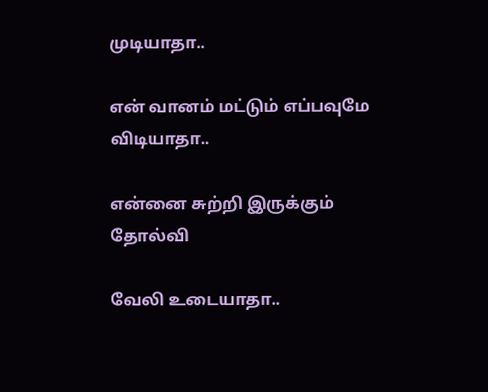முடியாதா..

என் வானம் மட்டும் எப்பவுமே விடியாதா..

என்னை சுற்றி இருக்கும் தோல்வி

வேலி உடையாதா..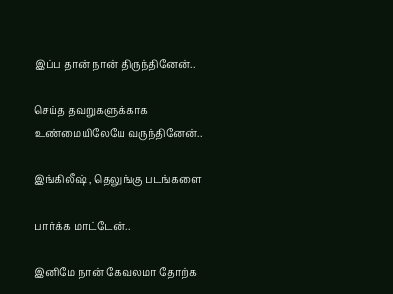இப்ப தான் நான் திருந்தினேன்..

செய்த தவறுகளுக்காக உண்மையிலேயே வருந்தினேன்..

இங்கிலீஷ் , தெலுங்கு படங்களை

பார்க்க மாட்டேன்..

இனிமே நான் கேவலமா தோற்க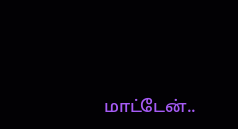மாட்டேன்..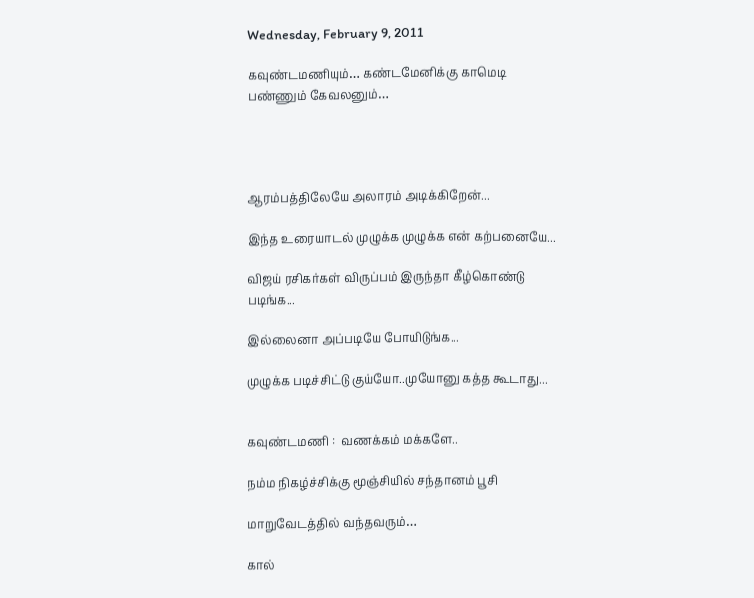Wednesday, February 9, 2011

கவுண்டமணியும்… கண்டமேனிக்கு காமெடி பண்ணும் கேவலனும்…




ஆரம்பத்திலேயே அலாரம் அடிக்கிறேன்...

இந்த உரையாடல் முழுக்க முழுக்க என் கற்பனையே...

விஜய் ரசிகர்கள் விருப்பம் இருந்தா கீழ்கொண்டு படிங்க...

இல்லைனா அப்படியே போயிடுங்க...

முழுக்க படிச்சிட்டு குய்யோ..முயோனு கத்த கூடாது...


கவுண்டமணி :  வணக்கம் மக்களே..

நம்ம நிகழ்ச்சிக்கு மூஞ்சியில் சந்தானம் பூசி

மாறுவேடத்தில் வந்தவரும்…

கால்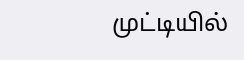முட்டியில்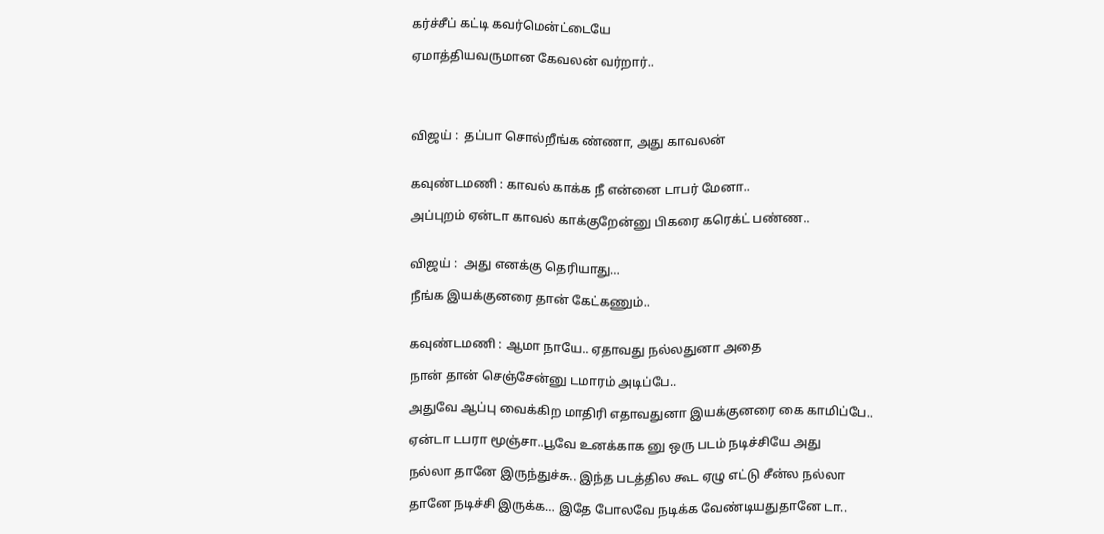கர்ச்சீப் கட்டி கவர்மென்ட்டையே

ஏமாத்தியவருமான கேவலன் வர்றார்..




விஜய் :  தப்பா சொல்றீங்க ண்ணா, அது காவலன்


கவுண்டமணி : காவல் காக்க நீ என்னை டாபர் மேனா..

அப்புறம் ஏன்டா காவல் காக்குறேன்னு பிகரை கரெக்ட் பண்ண..


விஜய் :  அது எனக்கு தெரியாது…

நீங்க இயக்குனரை தான் கேட்கணும்..


கவுண்டமணி : ஆமா நாயே.. ஏதாவது நல்லதுனா அதை

நான் தான் செஞ்சேன்னு டமாரம் அடிப்பே..

அதுவே ஆப்பு வைக்கிற மாதிரி எதாவதுனா இயக்குனரை கை காமிப்பே..

ஏன்டா டபரா மூஞ்சா..பூவே உனக்காக னு ஒரு படம் நடிச்சியே அது

நல்லா தானே இருந்துச்சு.. இந்த படத்தில கூட ஏழு எட்டு சீன்ல நல்லா

தானே நடிச்சி இருக்க… இதே போலவே நடிக்க வேண்டியதுதானே டா..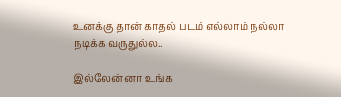உனக்கு தான் காதல் படம் எல்லாம் நல்லா நடிக்க வருதுல்ல..

இல்லேன்னா உங்க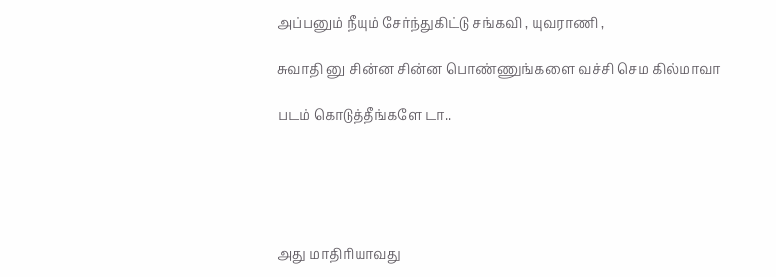அப்பனும் நீயும் சேர்ந்துகிட்டு சங்கவி , யுவராணி ,

சுவாதி னு சின்ன சின்ன பொண்ணுங்களை வச்சி செம கில்மாவா

படம் கொடுத்தீங்களே டா..





அது மாதிரியாவது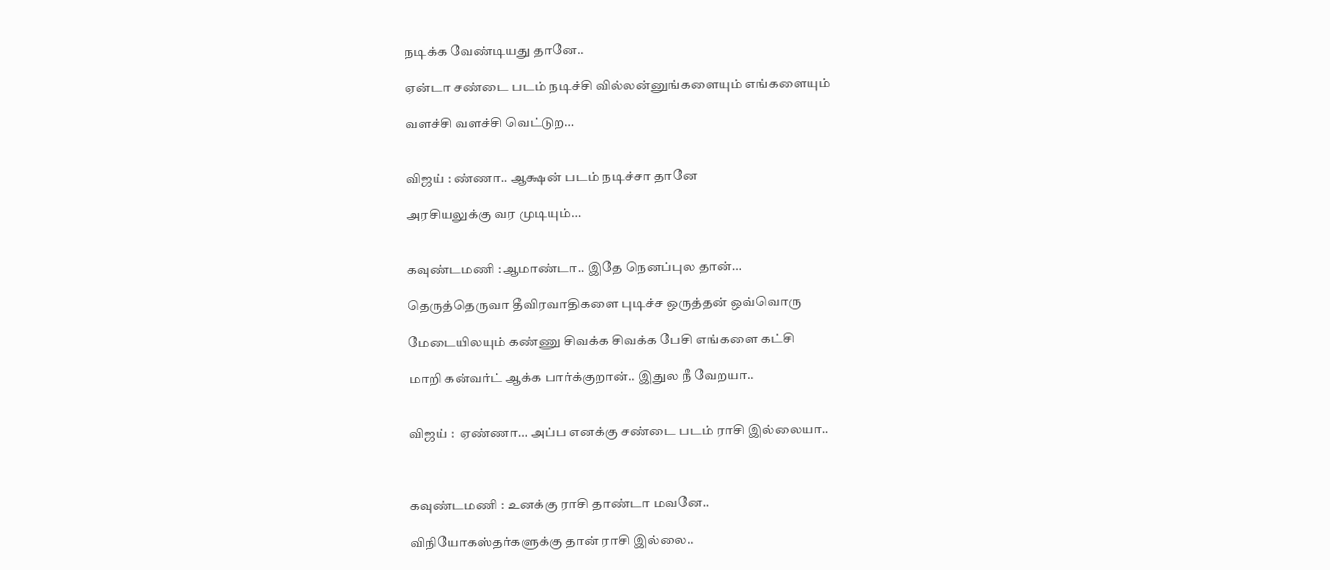நடிக்க வேண்டியது தானே..

ஏன்டா சண்டை படம் நடிச்சி வில்லன்னுங்களையும் எங்களையும்

வளச்சி வளச்சி வெட்டுற…


விஜய் : ண்ணா.. ஆக்ஷன் படம் நடிச்சா தானே

அரசியலுக்கு வர முடியும்…


கவுண்டமணி :ஆமாண்டா.. இதே நெனப்புல தான்…

தெருத்தெருவா தீவிரவாதிகளை புடிச்ச ஒருத்தன் ஒவ்வொரு

மேடையிலயும் கண்ணு சிவக்க சிவக்க பேசி எங்களை கட்சி

மாறி கன்வர்ட் ஆக்க பார்க்குறான்.. இதுல நீ வேறயா..


விஜய் :  ஏண்ணா… அப்ப எனக்கு சண்டை படம் ராசி இல்லையா..



கவுண்டமணி : உனக்கு ராசி தாண்டா மவனே..

விநியோகஸ்தர்களுக்கு தான் ராசி இல்லை..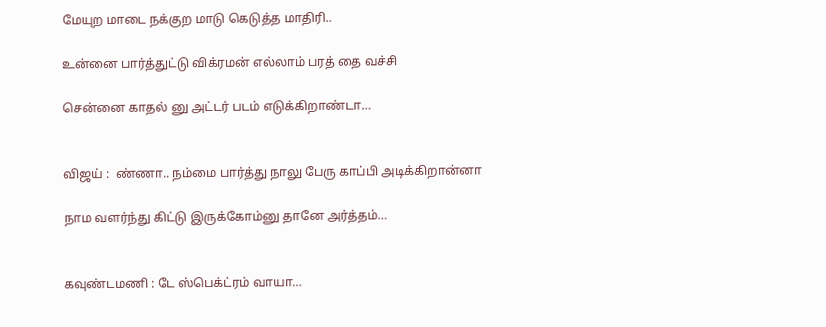மேயுற மாடை நக்குற மாடு கெடுத்த மாதிரி..

உன்னை பார்த்துட்டு விக்ரமன் எல்லாம் பரத் தை வச்சி

சென்னை காதல் னு அட்டர் படம் எடுக்கிறாண்டா…


விஜய் :  ண்ணா.. நம்மை பார்த்து நாலு பேரு காப்பி அடிக்கிறான்னா

நாம வளர்ந்து கிட்டு இருக்கோம்னு தானே அர்த்தம்…


கவுண்டமணி : டே ஸ்பெக்ட்ரம் வாயா…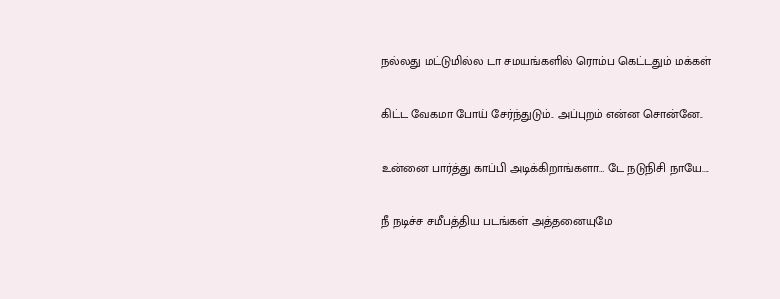நல்லது மட்டுமில்ல டா சமயங்களில் ரொம்ப கெட்டதும் மக்கள்

கிட்ட வேகமா போய் சேர்ந்துடும்.. அப்புறம் என்ன சொன்னே..

உன்னை பார்த்து காப்பி அடிக்கிறாங்களா… டே நடுநிசி நாயே....

நீ நடிச்ச சமீபத்திய படங்கள் அத்தனையுமே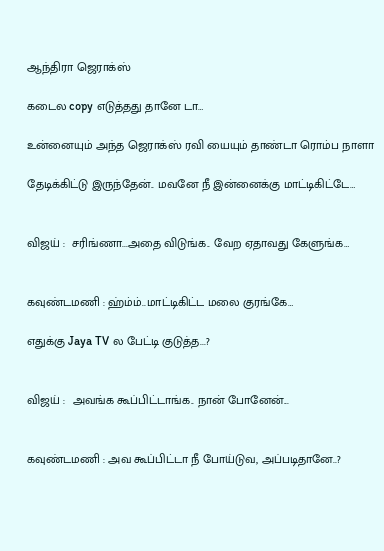ஆந்திரா ஜெராக்ஸ்

கடைல copy எடுத்தது தானே டா…

உன்னையும் அந்த ஜெராக்ஸ் ரவி யையும் தாண்டா ரொம்ப நாளா

தேடிக்கிட்டு இருந்தேன்.. மவனே நீ இன்னைக்கு மாட்டிகிட்டே…


விஜய் :  சரிங்ணா...அதை விடுங்க.. வேற ஏதாவது கேளுங்க…


கவுண்டமணி : ஹ்ம்ம்..மாட்டிகிட்ட மலை குரங்கே…

எதுக்கு Jaya TV ல பேட்டி குடுத்த...?


விஜய் :  அவங்க கூப்பிட்டாங்க.. நான் போனேன்...


கவுண்டமணி : அவ கூப்பிட்டா நீ போய்டுவ, அப்படிதானே..?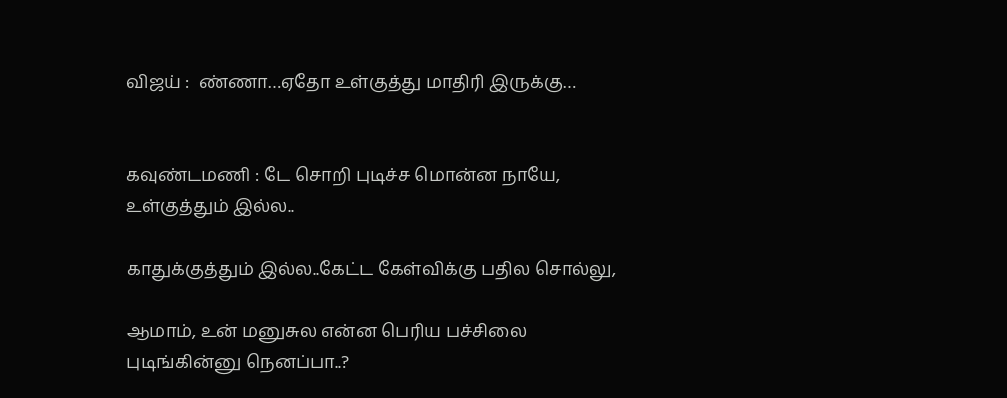விஜய் :  ண்ணா…ஏதோ உள்குத்து மாதிரி இருக்கு…


கவுண்டமணி : டே சொறி புடிச்ச மொன்ன நாயே, உள்குத்தும் இல்ல..

காதுக்குத்தும் இல்ல..கேட்ட கேள்விக்கு பதில சொல்லு,

ஆமாம், உன் மனுசுல என்ன பெரிய பச்சிலை புடிங்கின்னு நெனப்பா..?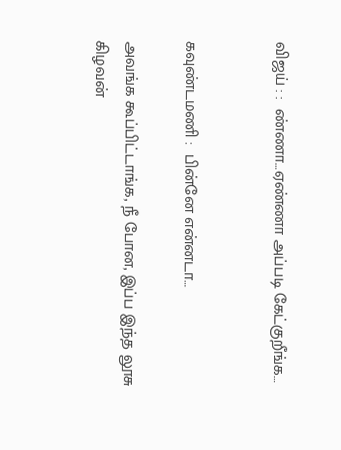விஜய் : :  ண்ணா…ஏண்ணா அப்படி கேட்குறீங்க…


கவுண்டமணி :  பின்னே என்னடா…

அவங்க கூப்பிட்டாங்க, நீ போன, இப்ப இந்த லூசு கிழவன்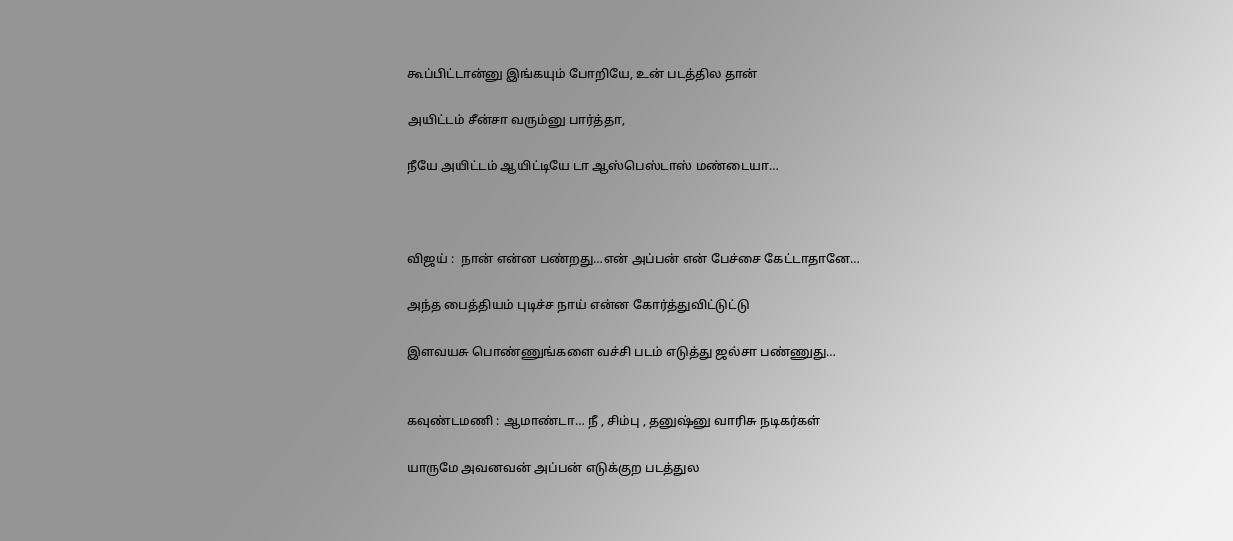கூப்பிட்டான்னு இங்கயும் போறியே, உன் படத்தில தான்

அயிட்டம் சீன்சா வரும்னு பார்த்தா,

நீயே அயிட்டம் ஆயிட்டியே டா ஆஸ்பெஸ்டாஸ் மண்டையா…



விஜய் :  நான் என்ன பண்றது…என் அப்பன் என் பேச்சை கேட்டாதானே…

அந்த பைத்தியம் புடிச்ச நாய் என்ன கோர்த்துவிட்டுட்டு

இளவயசு பொண்ணுங்களை வச்சி படம் எடுத்து ஜல்சா பண்ணுது…


கவுண்டமணி : ஆமாண்டா… நீ , சிம்பு , தனுஷ்னு வாரிசு நடிகர்கள்

யாருமே அவனவன் அப்பன் எடுக்குற படத்துல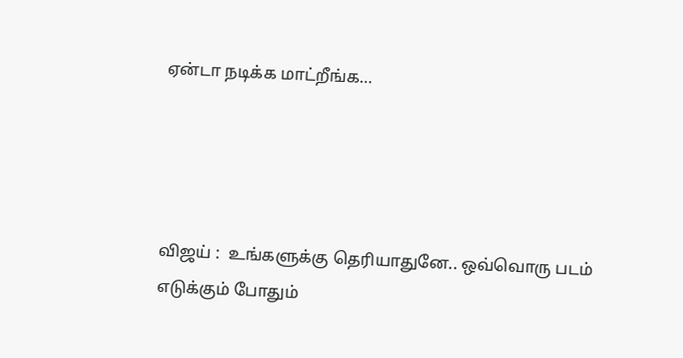ஏன்டா நடிக்க மாட்றீங்க…




விஜய் :  உங்களுக்கு தெரியாதுனே.. ஒவ்வொரு படம் எடுக்கும் போதும்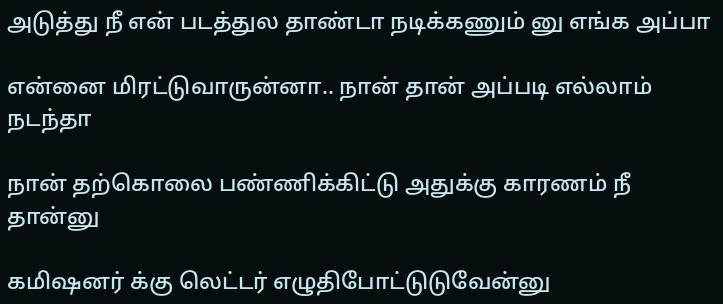அடுத்து நீ என் படத்துல தாண்டா நடிக்கணும் னு எங்க அப்பா

என்னை மிரட்டுவாருன்னா.. நான் தான் அப்படி எல்லாம் நடந்தா

நான் தற்கொலை பண்ணிக்கிட்டு அதுக்கு காரணம் நீ தான்னு

கமிஷனர் க்கு லெட்டர் எழுதிபோட்டுடுவேன்னு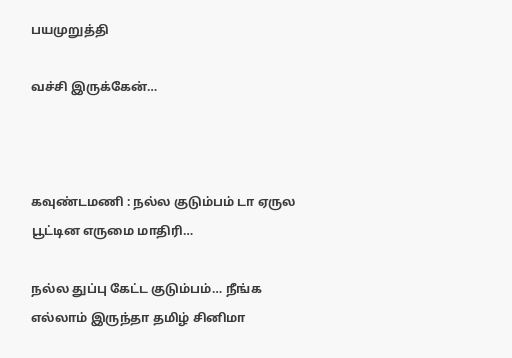பயமுறுத்தி

வச்சி இருக்கேன்…



கவுண்டமணி : நல்ல குடும்பம் டா ஏருல பூட்டின எருமை மாதிரி…

நல்ல துப்பு கேட்ட குடும்பம்… நீங்க எல்லாம் இருந்தா தமிழ் சினிமா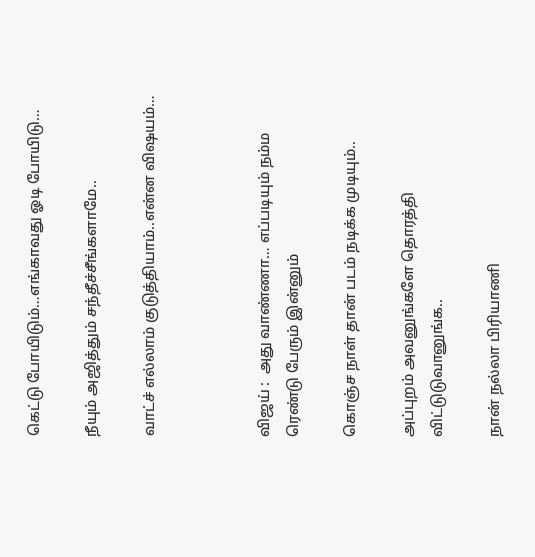கெட்டு போயிடும்…எங்காவது ஓடி போயிடு…

நீயும் அஜித்தும் சந்தீச்சீங்களாமே..

வாட்ச் எல்லாம் குடுத்தியாம்..என்ன விஷயம்…



விஜய் :  அது வாண்ணா… எப்படியும் நம்ம ரெண்டு பேரும் இன்னும்

கொஞ்ச நாள் தான் படம் நடிக்க முடியும்..

அப்புறம் அவனுங்களே தொரத்தி விட்டுடுவானுங்க..

நான் நல்லா பிரியாணி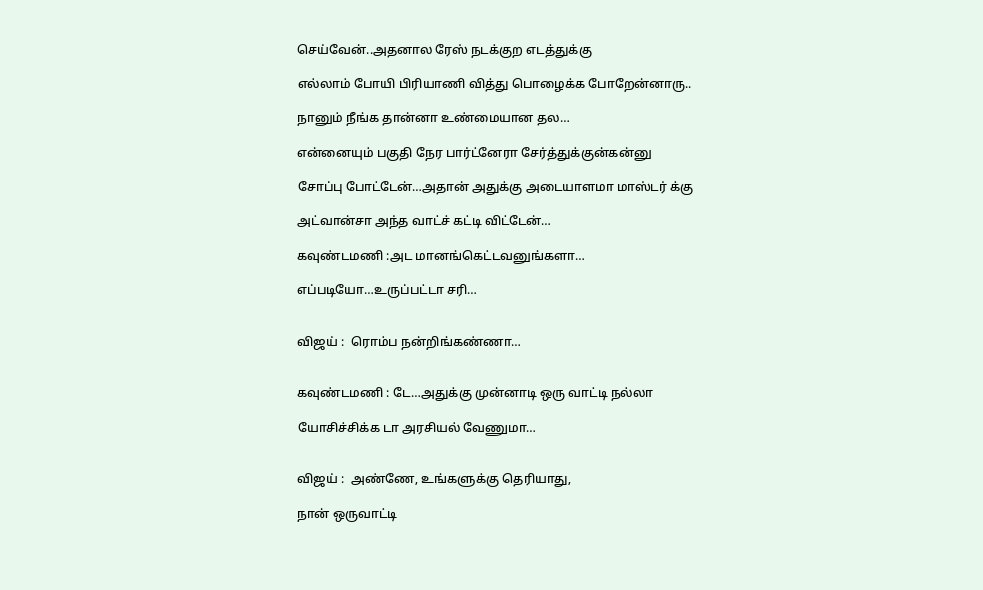செய்வேன்..அதனால ரேஸ் நடக்குற எடத்துக்கு

எல்லாம் போயி பிரியாணி வித்து பொழைக்க போறேன்னாரு..

நானும் நீங்க தான்னா உண்மையான தல…

என்னையும் பகுதி நேர பார்ட்னேரா சேர்த்துக்குன்கன்னு

சோப்பு போட்டேன்…அதான் அதுக்கு அடையாளமா மாஸ்டர் க்கு

அட்வான்சா அந்த வாட்ச் கட்டி விட்டேன்…

கவுண்டமணி :அட மானங்கெட்டவனுங்களா…

எப்படியோ…உருப்பட்டா சரி…


விஜய் :  ரொம்ப நன்றிங்கண்ணா…


கவுண்டமணி : டே…அதுக்கு முன்னாடி ஒரு வாட்டி நல்லா

யோசிச்சிக்க டா அரசியல் வேணுமா…


விஜய் :  அண்ணே, உங்களுக்கு தெரியாது,

நான் ஒருவாட்டி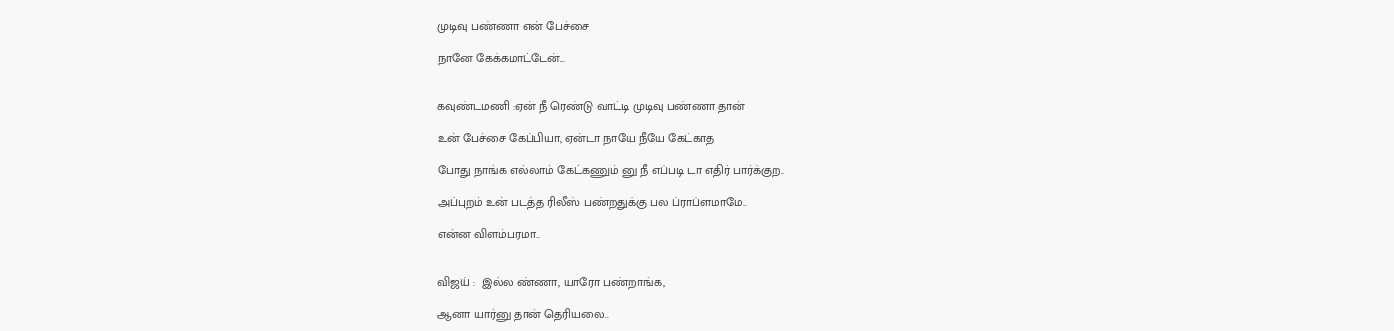முடிவு பண்ணா என் பேச்சை

நானே கேக்கமாட்டேன்...


கவுண்டமணி :ஏன் நீ ரெண்டு வாட்டி முடிவு பண்ணா தான்

உன் பேச்சை கேப்பியா, ஏன்டா நாயே நீயே கேட்காத

போது நாங்க எல்லாம் கேட்கணும் னு நீ எப்படி டா எதிர் பார்க்குற..

அப்புறம் உன் படத்த ரிலீஸ் பண்றதுக்கு பல ப்ராப்ளமாமே..

என்ன விளம்பரமா..


விஜய் :  இல்ல ண்ணா, யாரோ பண்றாங்க,

ஆனா யார்னு தான் தெரியலை..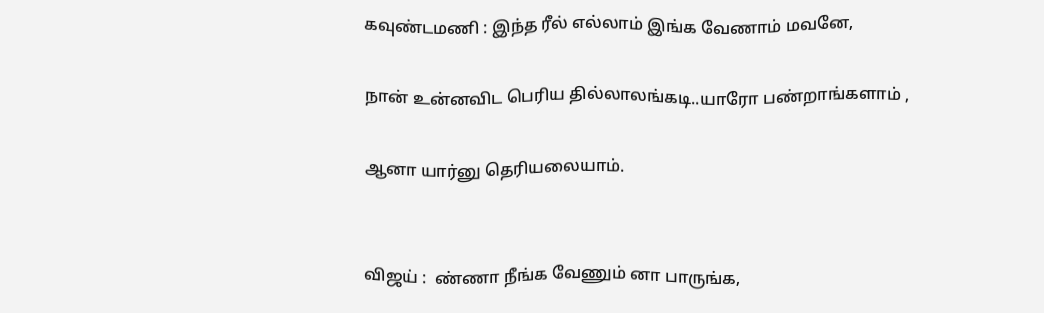கவுண்டமணி : இந்த ரீல் எல்லாம் இங்க வேணாம் மவனே,

நான் உன்னவிட பெரிய தில்லாலங்கடி..யாரோ பண்றாங்களாம் ,

ஆனா யார்னு தெரியலையாம்.


விஜய் :  ண்ணா நீங்க வேணும் னா பாருங்க,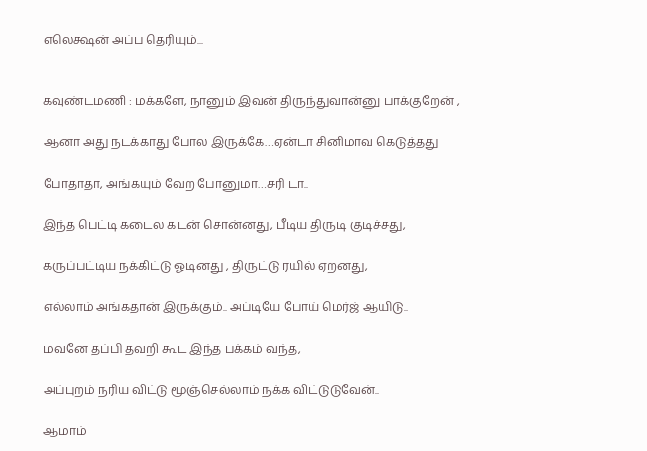எலெக்ஷன் அப்ப தெரியும்...


கவுண்டமணி : மக்களே, நானும் இவன் திருந்துவான்னு பாக்குறேன் ,

ஆனா அது நடக்காது போல இருக்கே…ஏன்டா சினிமாவ கெடுத்தது

போதாதா, அங்கயும் வேற போனுமா…சரி டா..

இந்த பெட்டி கடைல கடன் சொன்னது, பீடிய திருடி குடிச்சது,

கருப்பட்டிய நக்கிட்டு ஓடினது , திருட்டு ரயில் ஏறனது,

எல்லாம் அங்கதான் இருக்கும்.. அப்டியே போய் மெர்ஜ் ஆயிடு..

மவனே தப்பி தவறி கூட இந்த பக்கம் வந்த,

அப்புறம் நரிய விட்டு மூஞ்செல்லாம் நக்க விட்டுடுவேன்..

ஆமாம்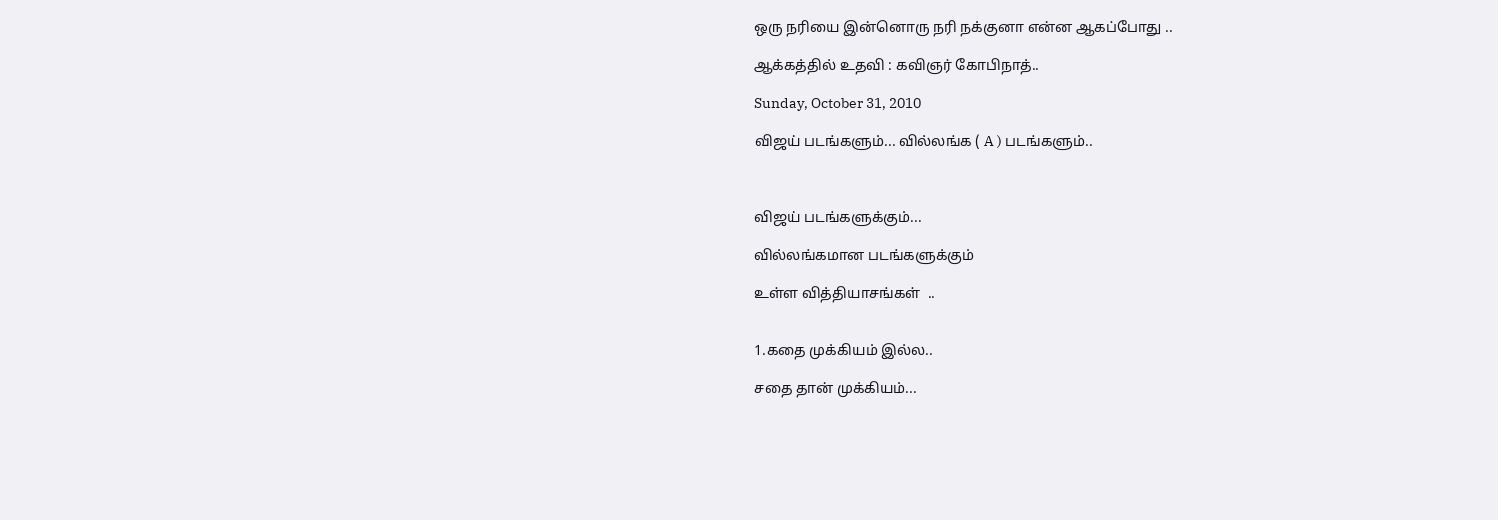ஒரு நரியை இன்னொரு நரி நக்குனா என்ன ஆகப்போது ..

ஆக்கத்தில் உதவி : கவிஞர் கோபிநாத்..

Sunday, October 31, 2010

விஜய் படங்களும்... வில்லங்க ( A ) படங்களும்..



விஜய் படங்களுக்கும்...

வில்லங்கமான படங்களுக்கும்

உள்ள வித்தியாசங்கள்  ..


1.கதை முக்கியம் இல்ல..

சதை தான் முக்கியம்...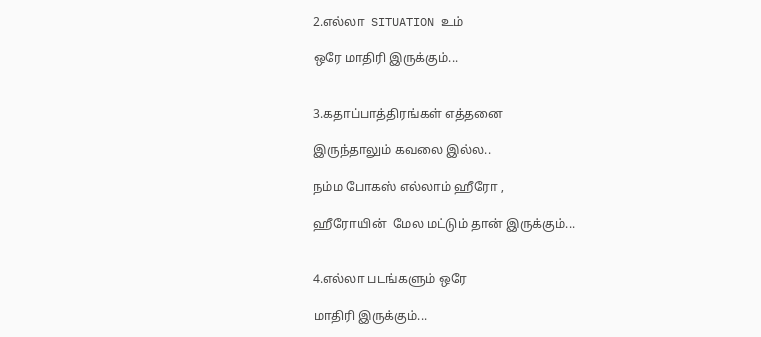2.எல்லா  SITUATION உம்

ஒரே மாதிரி இருக்கும்...


3.கதாப்பாத்திரங்கள் எத்தனை

இருந்தாலும் கவலை இல்ல..

நம்ம போகஸ் எல்லாம் ஹீரோ ,

ஹீரோயின்  மேல மட்டும் தான் இருக்கும்...


4.எல்லா படங்களும் ஒரே

மாதிரி இருக்கும்...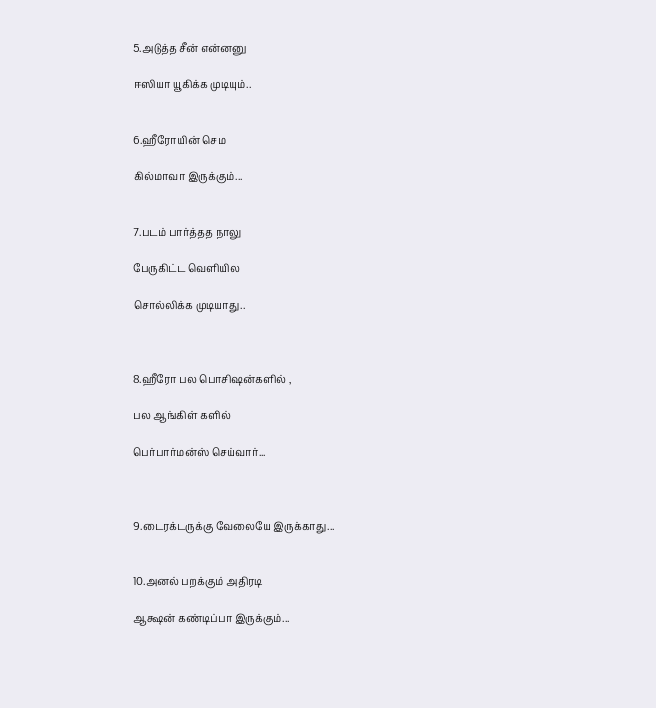5.அடுத்த சீன் என்னனு

ஈஸியா யூகிக்க முடியும்..


6.ஹீரோயின் செம

கில்மாவா இருக்கும்...


7.படம் பார்த்தத நாலு

பேருகிட்ட வெளியில

சொல்லிக்க முடியாது..



8.ஹீரோ பல பொசிஷன்களில் ,

பல ஆங்கிள் களில்

பெர்பார்மன்ஸ் செய்வார்...



9.டைரக்டருக்கு வேலையே இருக்காது...


10.அனல் பறக்கும் அதிரடி

ஆக்ஷன் கண்டிப்பா இருக்கும்...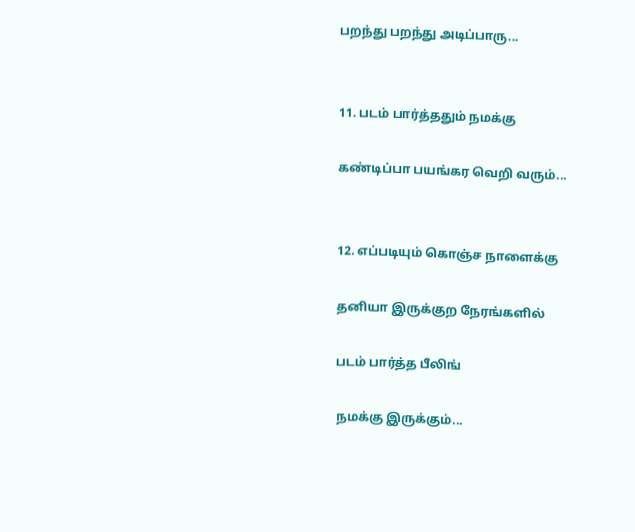பறந்து பறந்து அடிப்பாரு...


11. படம் பார்த்ததும் நமக்கு

கண்டிப்பா பயங்கர வெறி வரும்...


12. எப்படியும் கொஞ்ச நாளைக்கு

தனியா இருக்குற நேரங்களில்

படம் பார்த்த பீலிங்

நமக்கு இருக்கும்...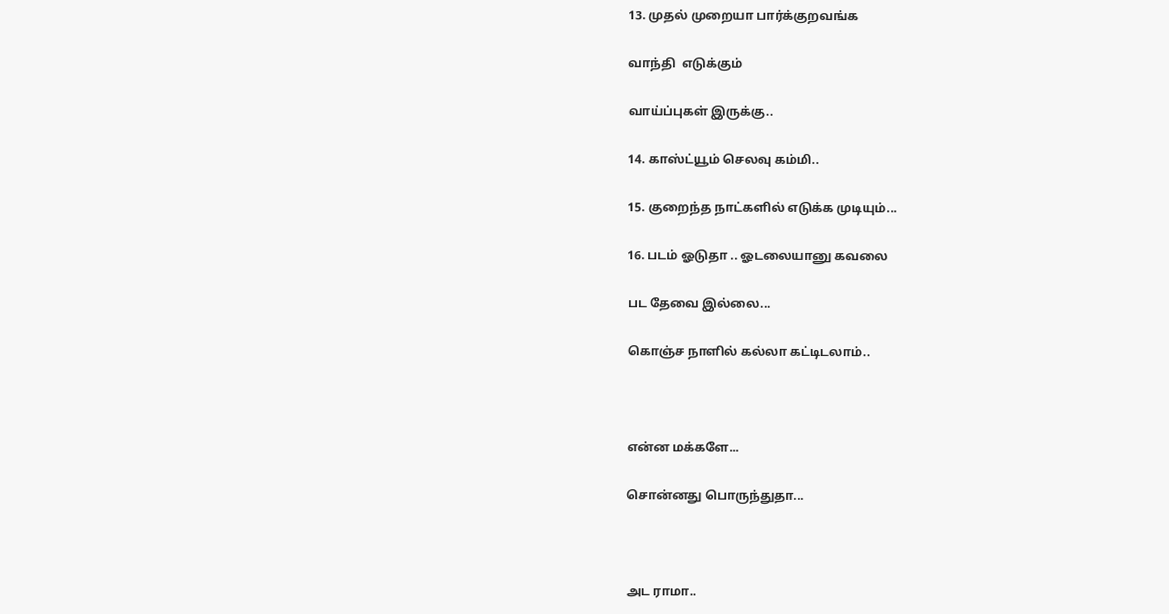13. முதல் முறையா பார்க்குறவங்க

வாந்தி  எடுக்கும்

வாய்ப்புகள் இருக்கு..

14. காஸ்ட்யூம் செலவு கம்மி..

15. குறைந்த நாட்களில் எடுக்க முடியும்...

16. படம் ஓடுதா .. ஓடலையானு கவலை

பட தேவை இல்லை...

கொஞ்ச நாளில் கல்லா கட்டிடலாம்..



என்ன மக்களே...

சொன்னது பொருந்துதா...



அட ராமா..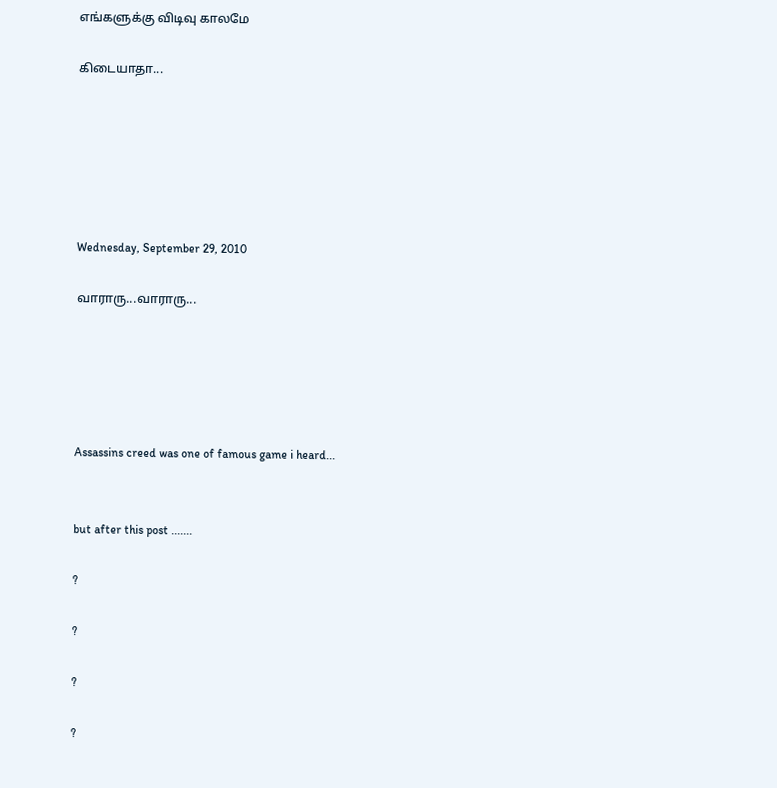எங்களுக்கு விடிவு காலமே

கிடையாதா...






Wednesday, September 29, 2010

வாராரு...வாராரு...





Assassins creed was one of famous game i heard...


but after this post .......

?

?

?

?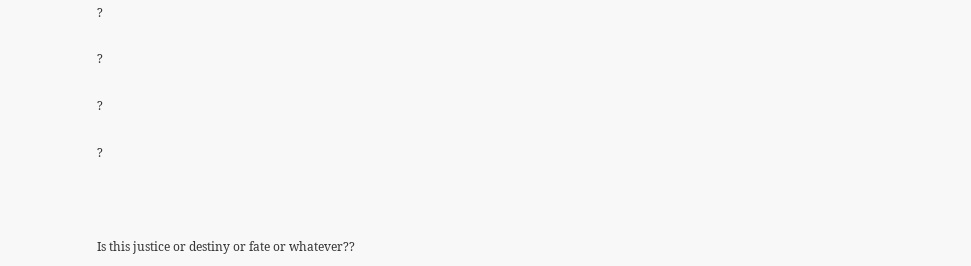?

?

?

?



Is this justice or destiny or fate or whatever??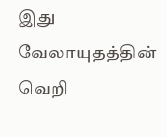இது  வேலாயுதத்தின்  வெறி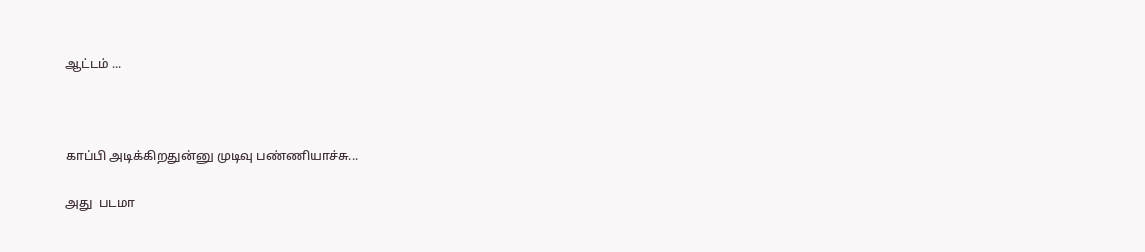ஆட்டம் ...



காப்பி அடிக்கிறதுன்னு முடிவு பண்ணியாச்சு...

அது  படமா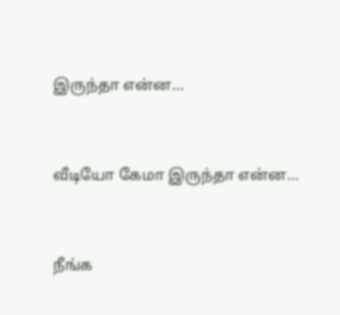இருந்தா என்ன...


வீடியோ கேமா இருந்தா என்ன...


நீங்க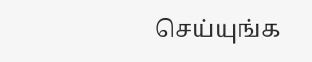செய்யுங்க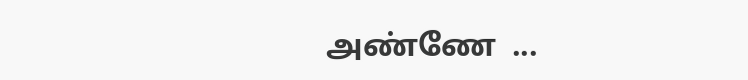அண்ணே  ...